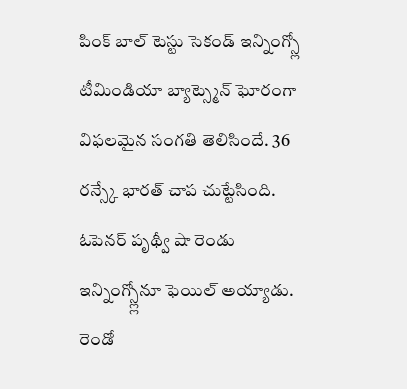పింక్ బాల్ టెస్టు సెకండ్ ఇన్నింగ్స్లో టీమిండియా బ్యాట్స్మెన్ ఘోరంగా విఫలమైన సంగతి తెలిసిందే. 36 రన్స్కే భారత్ చాప చుట్టేసింది. ఓపెనర్ పృథ్వీ షా రెండు ఇన్నింగ్స్ల్లోనూ ఫెయిల్ అయ్యాడు. రెండో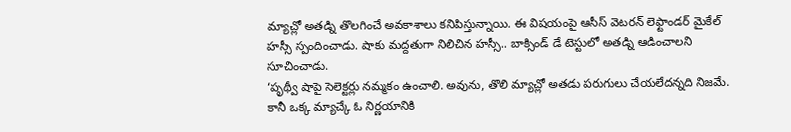మ్యాచ్లో అతడ్ని తొలగించే అవకాశాలు కనిపిస్తున్నాయి. ఈ విషయంపై ఆసీస్ వెటరన్ లెఫ్టాండర్ మైకేల్ హస్సీ స్పందించాడు. షాకు మద్దతుగా నిలిచిన హస్సీ.. బాక్సిండ్ డే టెస్టులో అతడ్ని ఆడించాలని సూచించాడు.
‘పృథ్వీ షాపై సెలెక్టర్లు నమ్మకం ఉంచాలి. అవును, తొలి మ్యాచ్లో అతడు పరుగులు చేయలేదన్నది నిజమే. కానీ ఒక్క మ్యాచ్కే ఓ నిర్ణయానికి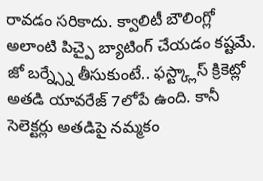రావడం సరికాదు. క్వాలిటీ బౌలింగ్లో అలాంటి పిచ్పై బ్యాటింగ్ చేయడం కష్టమే. జో బర్న్స్నే తీసుకుంటే.. ఫస్ట్క్లాస్ క్రికెట్లో అతడి యావరేజ్ 7లోపే ఉంది. కానీ సెలెక్టర్లు అతడిపై నమ్మకం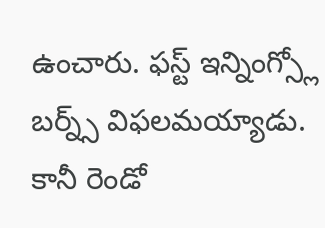ఉంచారు. ఫస్ట్ ఇన్నింగ్స్లో బర్న్స్ విఫలమయ్యాడు. కానీ రెండో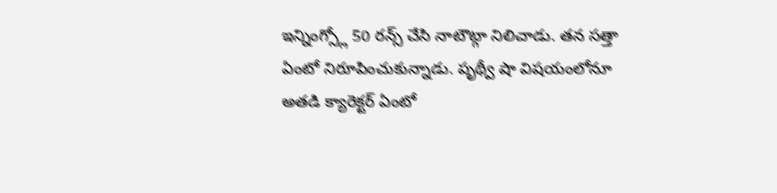ఇన్నింగ్స్లో 50 రన్స్ చేసి నాటౌట్గా నిలిచాడు. తన సత్తా ఏంటో నిరూపించుకున్నాడు. పృథ్వీ షా విషయంలోనూ అతడి క్యారెక్టర్ ఏంటో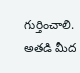గుర్తించాలి. అతడి మీద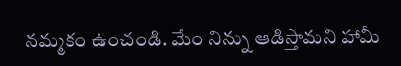నమ్మకం ఉంచండి. మేం నిన్ను ఆడిస్తామని హామీ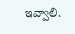ఇవ్వాలి.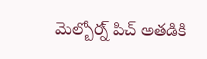మెల్బోర్న్ పిచ్ అతడికి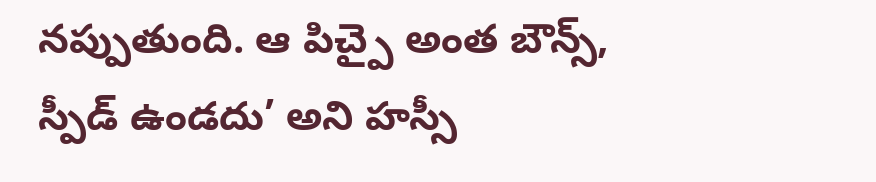నప్పుతుంది. ఆ పిచ్పై అంత బౌన్స్, స్పీడ్ ఉండదు’ అని హస్సీ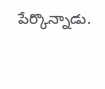పేర్కొన్నాడు.